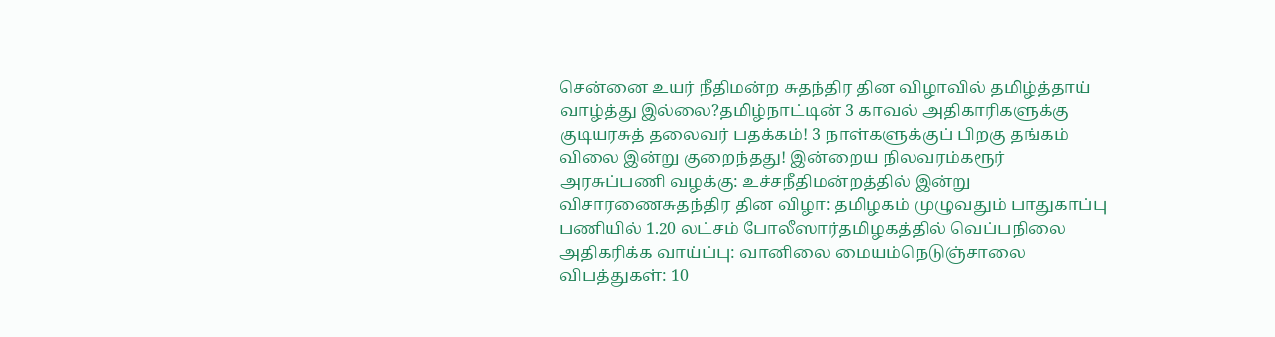சென்னை உயர் நீதிமன்ற சுதந்திர தின விழாவில் தமிழ்த்தாய் வாழ்த்து இல்லை?தமிழ்நாட்டின் 3 காவல் அதிகாரிகளுக்கு குடியரசுத் தலைவர் பதக்கம்! 3 நாள்களுக்குப் பிறகு தங்கம் விலை இன்று குறைந்தது! இன்றைய நிலவரம்கரூர் அரசுப்பணி வழக்கு: உச்சநீதிமன்றத்தில் இன்று விசாரணைசுதந்திர தின விழா: தமிழகம் முழுவதும் பாதுகாப்பு பணியில் 1.20 லட்சம் போலீஸார்தமிழகத்தில் வெப்பநிலை அதிகரிக்க வாய்ப்பு: வானிலை மையம்நெடுஞ்சாலை விபத்துகள்: 10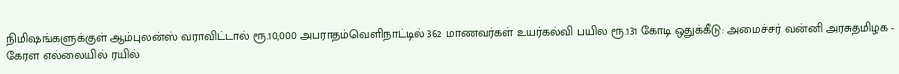நிமிஷங்களுக்குள் ஆம்புலன்ஸ் வராவிட்டால் ரூ.10,000 அபராதம்வெளிநாட்டில் 362 மாணவர்கள் உயர்கல்வி பயில ரூ.131 கோடி ஒதுக்கீடு: அமைச்சர் வன்னி அரசுதமிழக - கேரள எல்லையில் ரயில்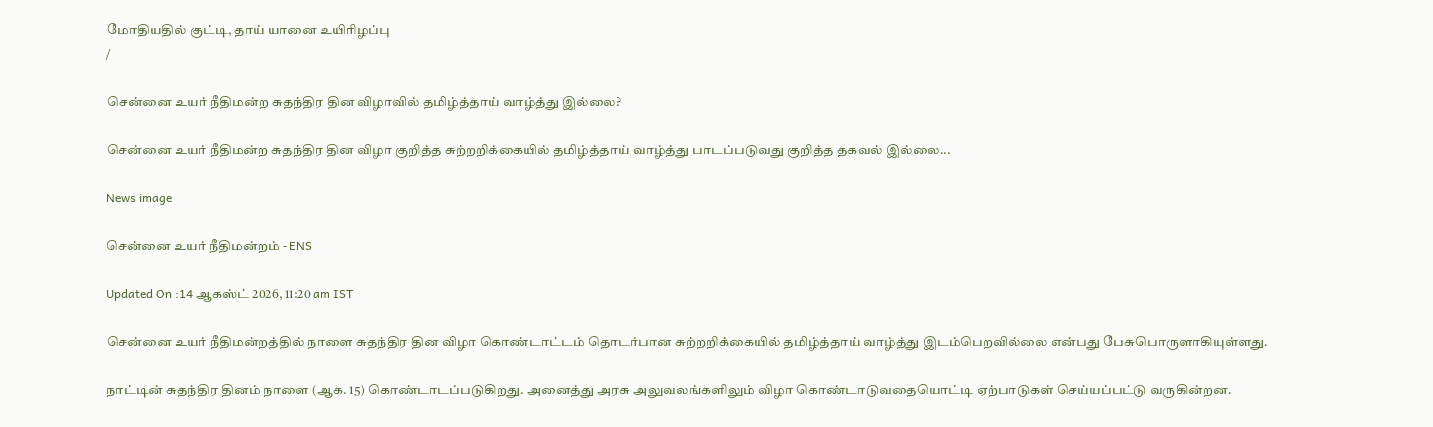மோதியதில் குட்டி, தாய் யானை உயிரிழப்பு
/

சென்னை உயர் நீதிமன்ற சுதந்திர தின விழாவில் தமிழ்த்தாய் வாழ்த்து இல்லை?

சென்னை உயர் நீதிமன்ற சுதந்திர தின விழா குறித்த சுற்றறிக்கையில் தமிழ்த்தாய் வாழ்த்து பாடப்படுவது குறித்த தகவல் இல்லை...

News image

சென்னை உயர் நீதிமன்றம் - ENS

Updated On :14 ஆகஸ்ட் 2026, 11:20 am IST

சென்னை உயர் நீதிமன்றத்தில் நாளை சுதந்திர தின விழா கொண்டாட்டம் தொடர்பான சுற்றறிக்கையில் தமிழ்த்தாய் வாழ்த்து இடம்பெறவில்லை என்பது பேசுபொருளாகியுள்ளது.

நாட்டின் சுதந்திர தினம் நாளை (ஆக. 15) கொண்டாடப்படுகிறது. அனைத்து அரசு அலுவலங்களிலும் விழா கொண்டாடுவதையொட்டி ஏற்பாடுகள் செய்யப்பட்டு வருகின்றன.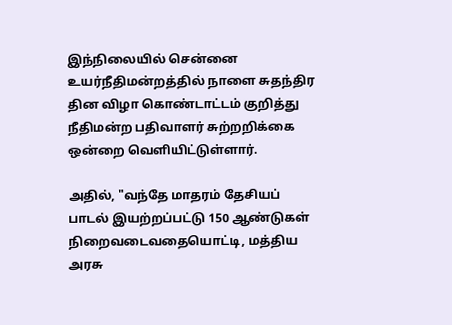இந்நிலையில் சென்னை உயர்நீதிமன்றத்தில் நாளை சுதந்திர தின விழா கொண்டாட்டம் குறித்து நீதிமன்ற பதிவாளர் சுற்றறிக்கை ஒன்றை வெளியிட்டுள்ளார்.

அதில், "வந்தே மாதரம் தேசியப் பாடல் இயற்றப்பட்டு 150 ஆண்டுகள் நிறைவடைவதையொட்டி, மத்திய அரசு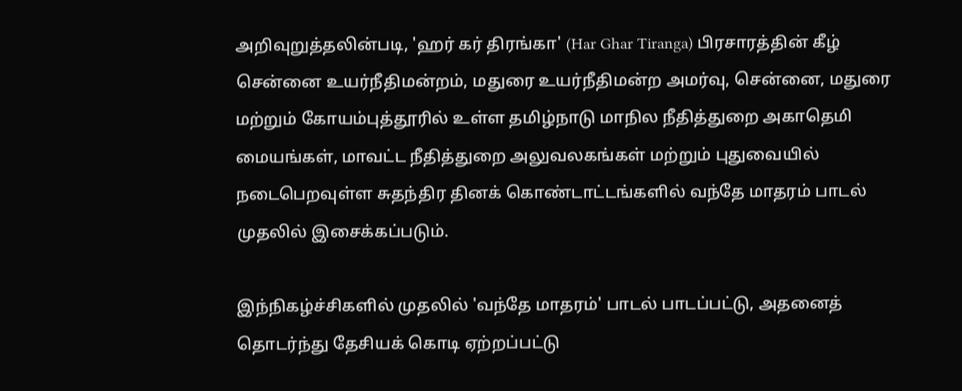அறிவுறுத்தலின்படி, 'ஹர் கர் திரங்கா' (Har Ghar Tiranga) பிரசாரத்தின் கீழ் சென்னை உயர்நீதிமன்றம், மதுரை உயர்நீதிமன்ற அமர்வு, சென்னை, மதுரை மற்றும் கோயம்புத்தூரில் உள்ள தமிழ்நாடு மாநில நீதித்துறை அகாதெமி மையங்கள், மாவட்ட நீதித்துறை அலுவலகங்கள் மற்றும் புதுவையில் நடைபெறவுள்ள சுதந்திர தினக் கொண்டாட்டங்களில் வந்தே மாதரம் பாடல் முதலில் இசைக்கப்படும்.

இந்நிகழ்ச்சிகளில் முதலில் 'வந்தே மாதரம்' பாடல் பாடப்பட்டு, அதனைத் தொடர்ந்து தேசியக் கொடி ஏற்றப்பட்டு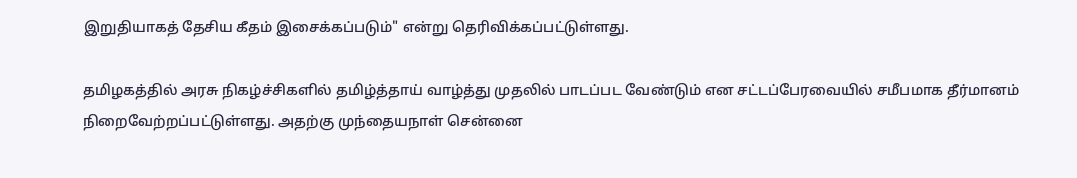இறுதியாகத் தேசிய கீதம் இசைக்கப்படும்" என்று தெரிவிக்கப்பட்டுள்ளது.

தமிழகத்தில் அரசு நிகழ்ச்சிகளில் தமிழ்த்தாய் வாழ்த்து முதலில் பாடப்பட வேண்டும் என சட்டப்பேரவையில் சமீபமாக தீர்மானம் நிறைவேற்றப்பட்டுள்ளது. அதற்கு முந்தையநாள் சென்னை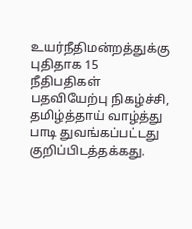உயர்நீதிமன்றத்துக்கு புதிதாக 15 நீதிபதிகள் பதவியேற்பு நிகழ்ச்சி, தமிழ்த்தாய் வாழ்த்து பாடி துவங்கப்பட்டது குறிப்பிடத்தக்கது.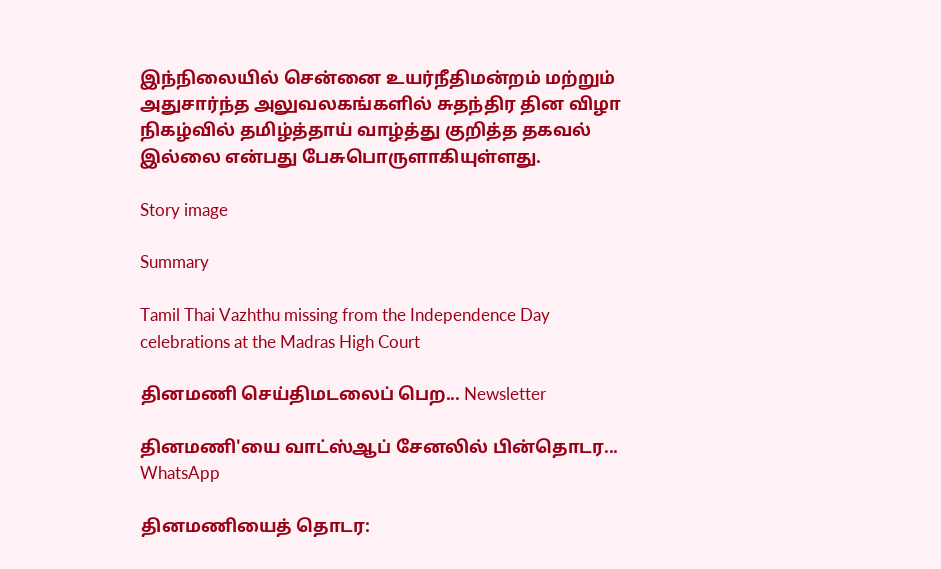இந்நிலையில் சென்னை உயர்நீதிமன்றம் மற்றும் அதுசார்ந்த அலுவலகங்களில் சுதந்திர தின விழா நிகழ்வில் தமிழ்த்தாய் வாழ்த்து குறித்த தகவல் இல்லை என்பது பேசுபொருளாகியுள்ளது.

Story image

Summary

Tamil Thai Vazhthu missing from the Independence Day celebrations at the Madras High Court

தினமணி செய்திமடலைப் பெற... Newsletter

தினமணி'யை வாட்ஸ்ஆப் சேனலில் பின்தொடர... WhatsApp

தினமணியைத் தொடர: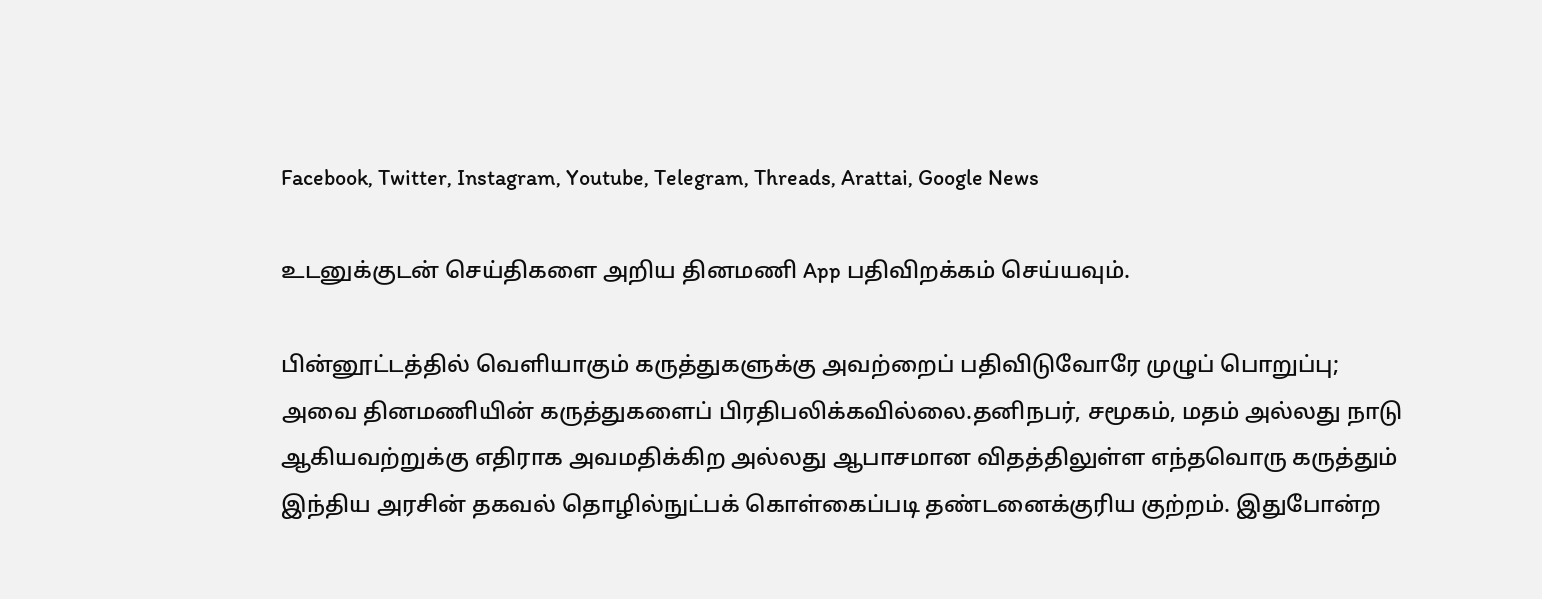Facebook, Twitter, Instagram, Youtube, Telegram, Threads, Arattai, Google News

உடனுக்குடன் செய்திகளை அறிய தினமணி App பதிவிறக்கம் செய்யவும்.

பின்னூட்டத்தில் வெளியாகும் கருத்துகளுக்கு அவற்றைப் பதிவிடுவோரே முழுப் பொறுப்பு; அவை தினமணியின் கருத்துகளைப் பிரதிபலிக்கவில்லை.தனிநபர், சமூகம், மதம் அல்லது நாடு ஆகியவற்றுக்கு எதிராக அவமதிக்கிற அல்லது ஆபாசமான விதத்திலுள்ள எந்தவொரு கருத்தும் இந்திய அரசின் தகவல் தொழில்நுட்பக் கொள்கைப்படி தண்டனைக்குரிய குற்றம். இதுபோன்ற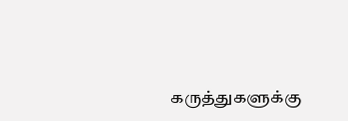கருத்துகளுக்கு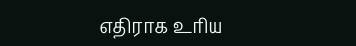எதிராக உரிய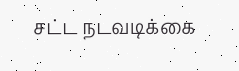சட்ட நடவடிக்கை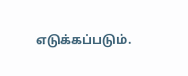எடுக்கப்படும்.